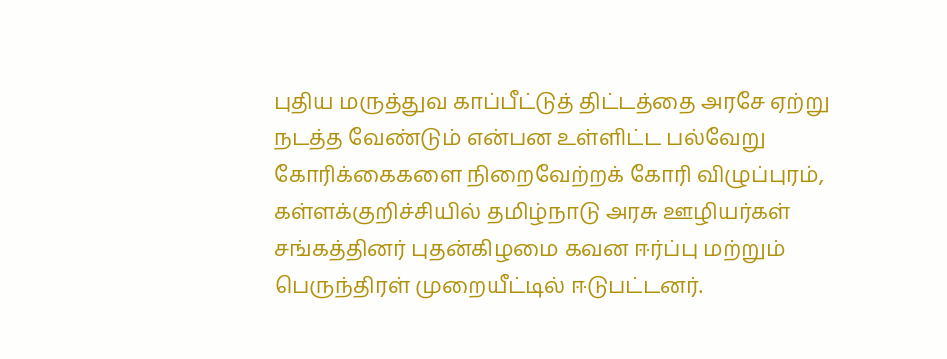புதிய மருத்துவ காப்பீட்டுத் திட்டத்தை அரசே ஏற்று நடத்த வேண்டும் என்பன உள்ளிட்ட பல்வேறு கோரிக்கைகளை நிறைவேற்றக் கோரி விழுப்புரம், கள்ளக்குறிச்சியில் தமிழ்நாடு அரசு ஊழியர்கள் சங்கத்தினர் புதன்கிழமை கவன ஈர்ப்பு மற்றும் பெருந்திரள் முறையீட்டில் ஈடுபட்டனர்.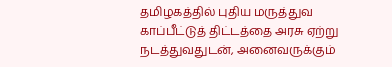தமிழகத்தில் புதிய மருத்துவ காப்பீட்டுத் திட்டத்தை அரசு ஏற்று நடத்துவதுடன், அனைவருக்கும்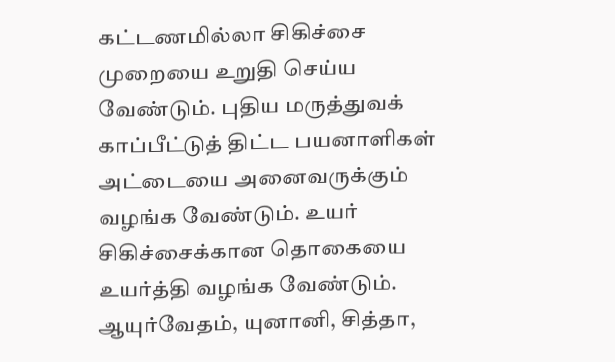கட்டணமில்லா சிகிச்சை முறையை உறுதி செய்ய வேண்டும். புதிய மருத்துவக் காப்பீட்டுத் திட்ட பயனாளிகள் அட்டையை அனைவருக்கும் வழங்க வேண்டும். உயர் சிகிச்சைக்கான தொகையை உயர்த்தி வழங்க வேண்டும். ஆயுர்வேதம், யுனானி, சித்தா,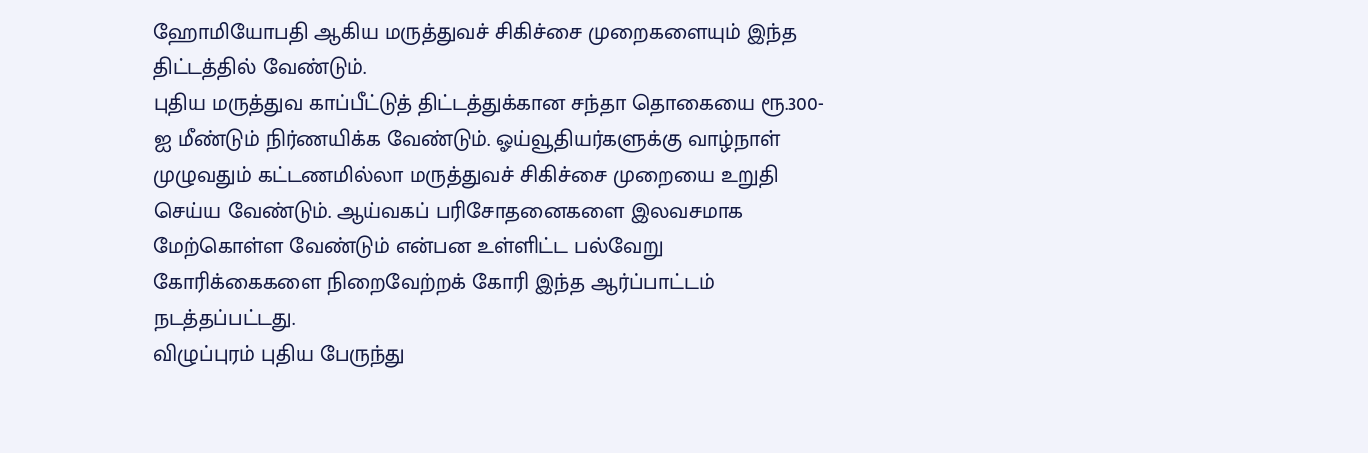ஹோமியோபதி ஆகிய மருத்துவச் சிகிச்சை முறைகளையும் இந்த திட்டத்தில் வேண்டும்.
புதிய மருத்துவ காப்பீட்டுத் திட்டத்துக்கான சந்தா தொகையை ரூ.300-ஐ மீண்டும் நிர்ணயிக்க வேண்டும். ஓய்வூதியர்களுக்கு வாழ்நாள் முழுவதும் கட்டணமில்லா மருத்துவச் சிகிச்சை முறையை உறுதி செய்ய வேண்டும். ஆய்வகப் பரிசோதனைகளை இலவசமாக மேற்கொள்ள வேண்டும் என்பன உள்ளிட்ட பல்வேறு கோரிக்கைகளை நிறைவேற்றக் கோரி இந்த ஆர்ப்பாட்டம் நடத்தப்பட்டது.
விழுப்புரம் புதிய பேருந்து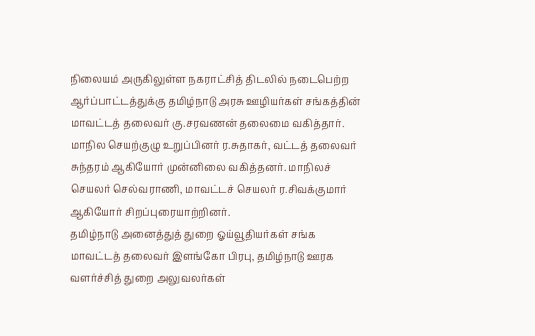நிலையம் அருகிலுள்ள நகராட்சித் திடலில் நடைபெற்ற ஆர்ப்பாட்டத்துக்கு தமிழ்நாடு அரசு ஊழியர்கள் சங்கத்தின் மாவட்டத் தலைவர் கு.சரவணன் தலைமை வகித்தார். மாநில செயற்குழு உறுப்பினர் ர.சுதாகர், வட்டத் தலைவர் சுந்தரம் ஆகியோர் முன்னிலை வகித்தனர். மாநிலச் செயலர் செல்வராணி, மாவட்டச் செயலர் ர.சிவக்குமார் ஆகியோர் சிறப்புரையாற்றினர்.
தமிழ்நாடு அனைத்துத் துறை ஓய்வூதியர்கள் சங்க மாவட்டத் தலைவர் இளங்கோ பிரபு, தமிழ்நாடு ஊரக வளர்ச்சித் துறை அலுவலர்கள்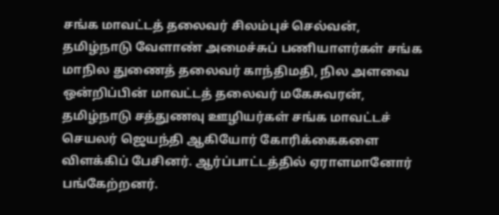சங்க மாவட்டத் தலைவர் சிலம்புச் செல்வன், தமிழ்நாடு வேளாண் அமைச்சுப் பணியாளர்கள் சங்க மாநில துணைத் தலைவர் காந்திமதி, நில அளவை ஒன்றிப்பின் மாவட்டத் தலைவர் மகேசுவரன், தமிழ்நாடு சத்துணவு ஊழியர்கள் சங்க மாவட்டச் செயலர் ஜெயந்தி ஆகியோர் கோரிக்கைகளை விளக்கிப் பேசினர். ஆர்ப்பாட்டத்தில் ஏராளமானோர் பங்கேற்றனர்.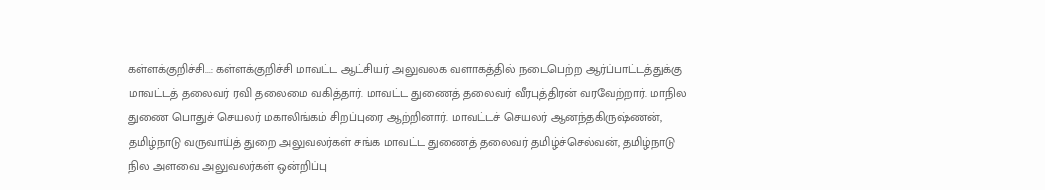கள்ளக்குறிச்சி...: கள்ளக்குறிச்சி மாவட்ட ஆட்சியர் அலுவலக வளாகத்தில் நடைபெற்ற ஆர்ப்பாட்டத்துக்கு மாவட்டத் தலைவர் ரவி தலைமை வகித்தார். மாவட்ட துணைத் தலைவர் வீரபுத்திரன் வரவேற்றார். மாநில துணை பொதுச் செயலர் மகாலிங்கம் சிறப்புரை ஆற்றினார். மாவட்டச் செயலர் ஆனந்தகிருஷ்ணன், தமிழ்நாடு வருவாய்த் துறை அலுவலர்கள் சங்க மாவட்ட துணைத் தலைவர் தமிழ்ச்செல்வன், தமிழ்நாடு நில அளவை அலுவலர்கள் ஒன்றிப்பு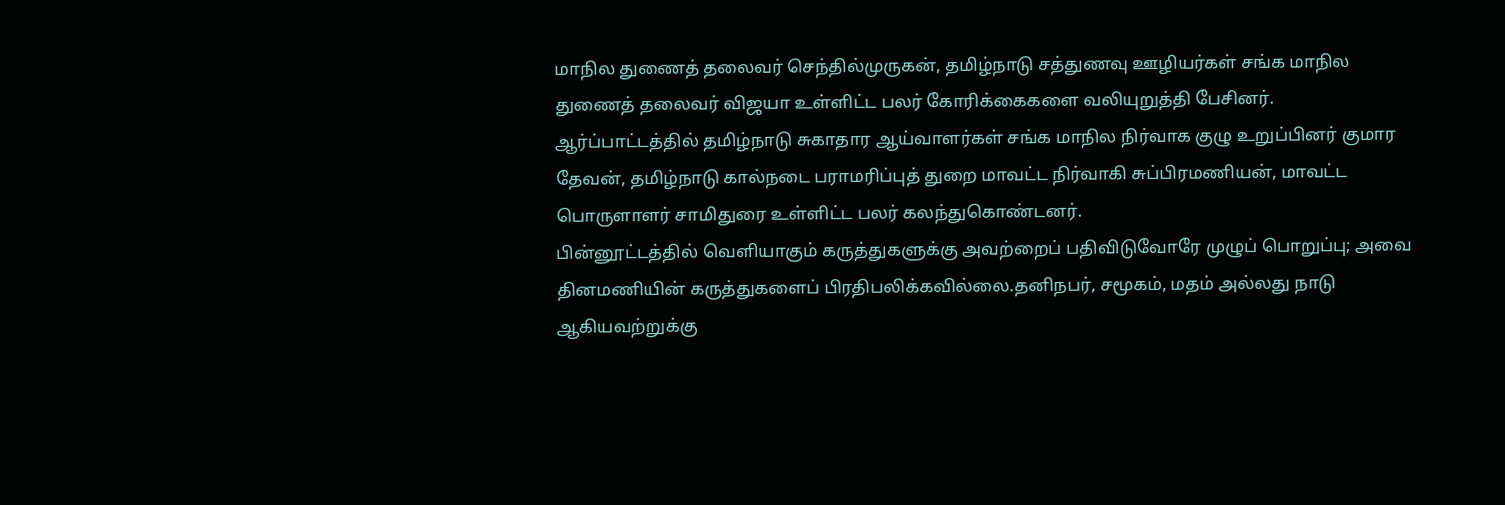மாநில துணைத் தலைவர் செந்தில்முருகன், தமிழ்நாடு சத்துணவு ஊழியர்கள் சங்க மாநில துணைத் தலைவர் விஜயா உள்ளிட்ட பலர் கோரிக்கைகளை வலியுறுத்தி பேசினர்.
ஆர்ப்பாட்டத்தில் தமிழ்நாடு சுகாதார ஆய்வாளர்கள் சங்க மாநில நிர்வாக குழு உறுப்பினர் குமார தேவன், தமிழ்நாடு கால்நடை பராமரிப்புத் துறை மாவட்ட நிர்வாகி சுப்பிரமணியன், மாவட்ட பொருளாளர் சாமிதுரை உள்ளிட்ட பலர் கலந்துகொண்டனர்.
பின்னூட்டத்தில் வெளியாகும் கருத்துகளுக்கு அவற்றைப் பதிவிடுவோரே முழுப் பொறுப்பு; அவை தினமணியின் கருத்துகளைப் பிரதிபலிக்கவில்லை.தனிநபர், சமூகம், மதம் அல்லது நாடு ஆகியவற்றுக்கு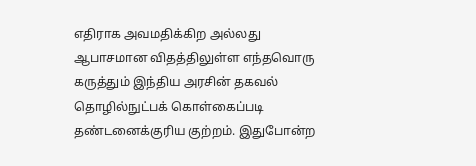எதிராக அவமதிக்கிற அல்லது ஆபாசமான விதத்திலுள்ள எந்தவொரு கருத்தும் இந்திய அரசின் தகவல் தொழில்நுட்பக் கொள்கைப்படி தண்டனைக்குரிய குற்றம். இதுபோன்ற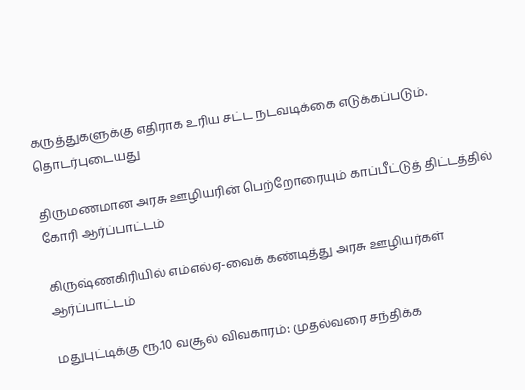கருத்துகளுக்கு எதிராக உரிய சட்ட நடவடிக்கை எடுக்கப்படும்.
தொடர்புடையது

திருமணமான அரசு ஊழியரின் பெற்றோரையும் காப்பீட்டுத் திட்டத்தில் கோரி ஆர்ப்பாட்டம்

கிருஷ்ணகிரியில் எம்எல்ஏ-வைக் கண்டித்து அரசு ஊழியர்கள் ஆர்ப்பாட்டம்

மதுபுட்டிக்கு ரூ.10 வசூல் விவகாரம்: முதல்வரை சந்திக்க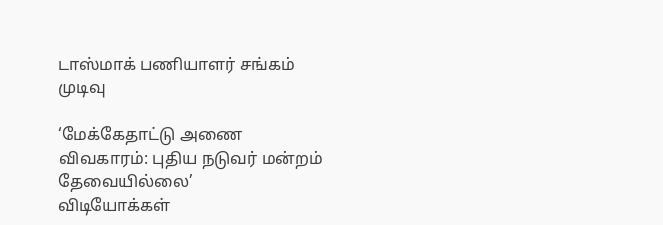டாஸ்மாக் பணியாளர் சங்கம் முடிவு

‘மேக்கேதாட்டு அணை விவகாரம்: புதிய நடுவர் மன்றம் தேவையில்லை’
விடியோக்கள்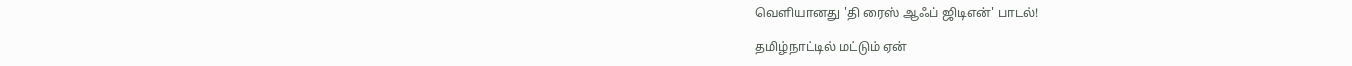வெளியானது 'தி ரைஸ் ஆஃப் ஜிடிஎன்' பாடல்!

தமிழ்நாட்டில் மட்டும் ஏன்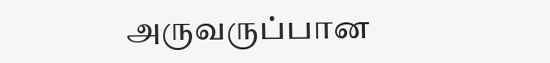அருவருப்பான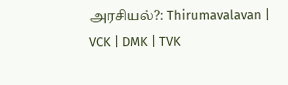அரசியல்?: Thirumavalavan | VCK | DMK | TVK